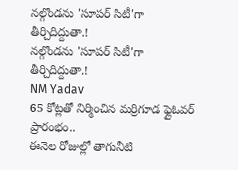నల్గొండను 'సూపర్ సిటీ'గా తీర్చిదిద్దుతా.!
నల్గొండను 'సూపర్ సిటీ'గా తీర్చిదిద్దుతా.!
NM Yadav
65 కోట్లతో నిర్మించిన మర్రిగూడ ఫ్లైఓవర్ ప్రారంభం..
ఈనెల రోజుల్లో తాగునీటి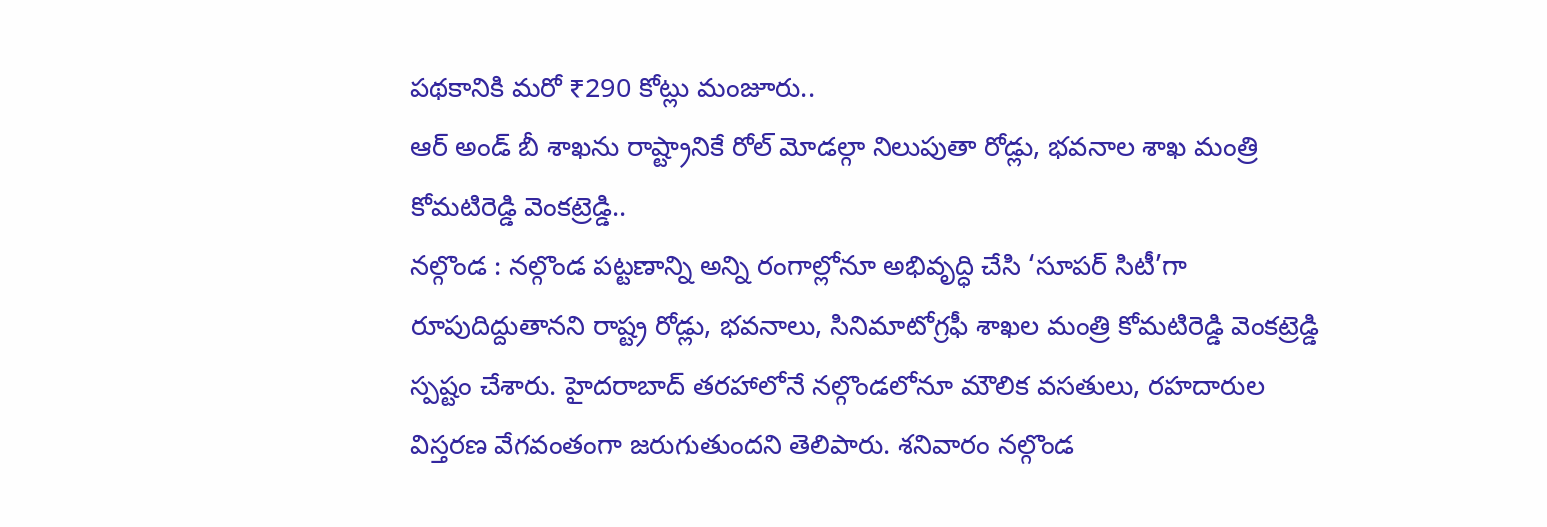పథకానికి మరో ₹290 కోట్లు మంజూరు..
ఆర్ అండ్ బీ శాఖను రాష్ట్రానికే రోల్ మోడల్గా నిలుపుతా రోడ్లు, భవనాల శాఖ మంత్రి కోమటిరెడ్డి వెంకట్రెడ్డి..
నల్గొండ : నల్గొండ పట్టణాన్ని అన్ని రంగాల్లోనూ అభివృద్ధి చేసి ‘సూపర్ సిటీ’గా రూపుదిద్దుతానని రాష్ట్ర రోడ్లు, భవనాలు, సినిమాటోగ్రఫీ శాఖల మంత్రి కోమటిరెడ్డి వెంకట్రెడ్డి స్పష్టం చేశారు. హైదరాబాద్ తరహాలోనే నల్గొండలోనూ మౌలిక వసతులు, రహదారుల విస్తరణ వేగవంతంగా జరుగుతుందని తెలిపారు. శనివారం నల్గొండ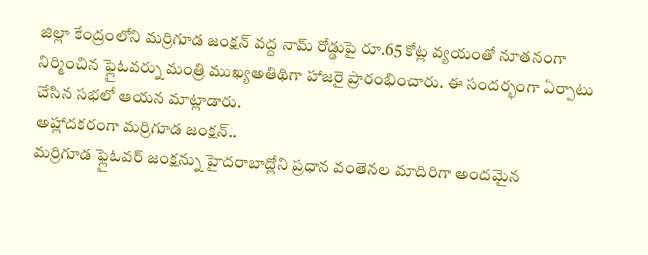జిల్లా కేంద్రంలోని మర్రిగూడ జంక్షన్ వద్ద నామ్ రోడ్డుపై రూ.65 కోట్ల వ్యయంతో నూతనంగా నిర్మించిన ఫ్లైఓవర్ను మంత్రి ముఖ్యఅతిథిగా హాజరై ప్రారంభించారు. ఈ సందర్భంగా ఏర్పాటు చేసిన సభలో ఆయన మాట్లాడారు.
అహ్లాదకరంగా మర్రిగూడ జంక్షన్..
మర్రిగూడ ఫ్లైఓవర్ జంక్షన్ను హైదరాబాద్లోని ప్రధాన వంతెనల మాదిరిగా అందమైన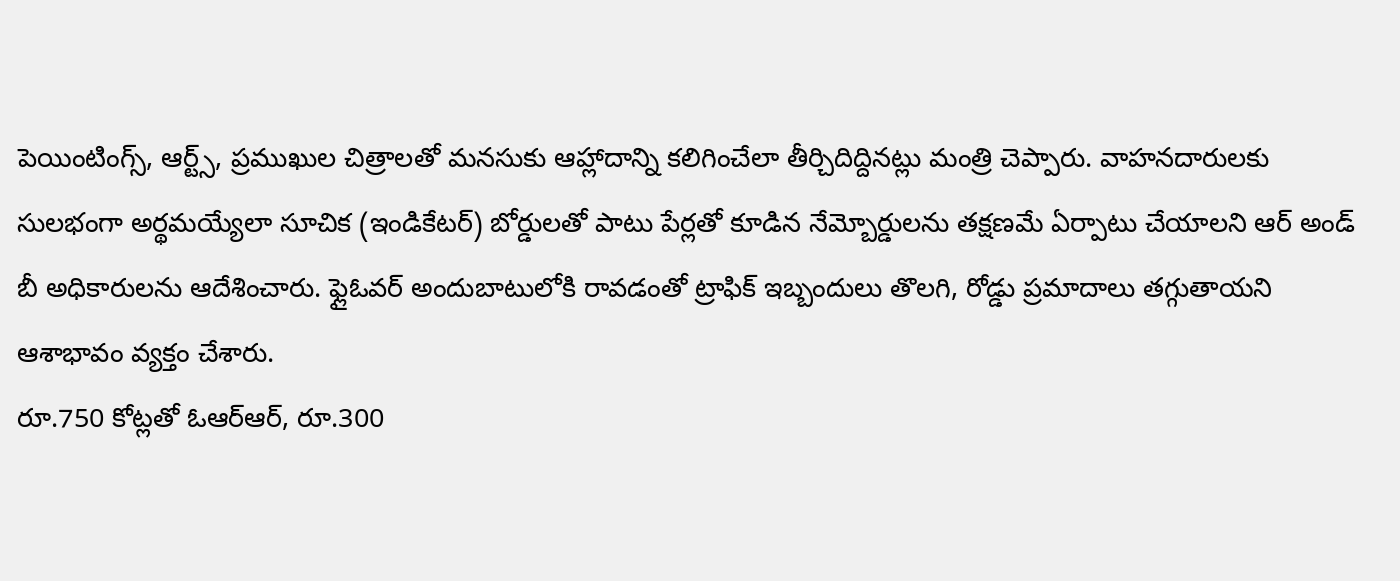పెయింటింగ్స్, ఆర్ట్స్, ప్రముఖుల చిత్రాలతో మనసుకు ఆహ్లాదాన్ని కలిగించేలా తీర్చిదిద్దినట్లు మంత్రి చెప్పారు. వాహనదారులకు సులభంగా అర్థమయ్యేలా సూచిక (ఇండికేటర్) బోర్డులతో పాటు పేర్లతో కూడిన నేమ్బోర్డులను తక్షణమే ఏర్పాటు చేయాలని ఆర్ అండ్ బీ అధికారులను ఆదేశించారు. ఫ్లైఓవర్ అందుబాటులోకి రావడంతో ట్రాఫిక్ ఇబ్బందులు తొలగి, రోడ్డు ప్రమాదాలు తగ్గుతాయని ఆశాభావం వ్యక్తం చేశారు.
రూ.750 కోట్లతో ఓఆర్ఆర్, రూ.300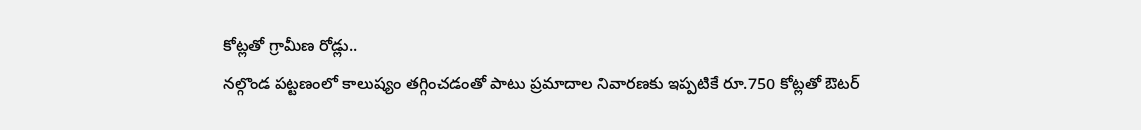కోట్లతో గ్రామీణ రోడ్లు..
నల్గొండ పట్టణంలో కాలుష్యం తగ్గించడంతో పాటు ప్రమాదాల నివారణకు ఇప్పటికే రూ.750 కోట్లతో ఔటర్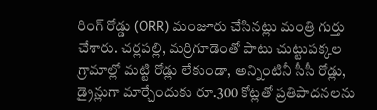రింగ్ రోడ్డు (ORR) మంజూరు చేసినట్లు మంత్రి గుర్తు చేశారు. చర్లపల్లి, మర్రిగూడెంతో పాటు చుట్టుపక్కల గ్రామాల్లో మట్టి రోడ్లు లేకుండా, అన్నింటినీ సీసీ రోడ్లు, డ్రైన్లుగా మార్చేందుకు రూ.300 కోట్లతో ప్రతిపాదనలను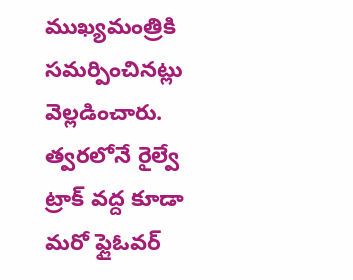ముఖ్యమంత్రికి సమర్పించినట్లు వెల్లడించారు. త్వరలోనే రైల్వే ట్రాక్ వద్ద కూడా మరో ఫ్లైఓవర్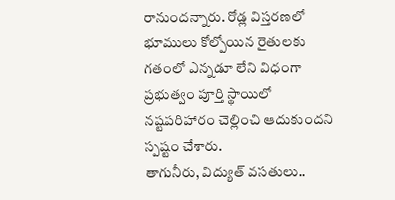రానుందన్నారు. రోడ్ల విస్తరణలో భూములు కోల్పోయిన రైతులకు గతంలో ఎన్నడూ లేని విధంగా ప్రభుత్వం పూర్తి స్థాయిలో నష్టపరిహారం చెల్లించి ఆదుకుందని స్పష్టం చేశారు.
తాగునీరు, విద్యుత్ వసతులు..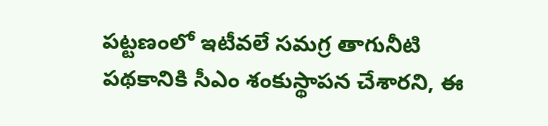పట్టణంలో ఇటీవలే సమగ్ర తాగునీటి పథకానికి సీఎం శంకుస్థాపన చేశారని, ఈ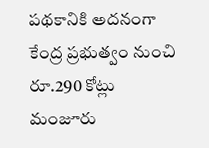పథకానికి అదనంగా కేంద్ర ప్రభుత్వం నుంచి రూ.290 కోట్లు మంజూరు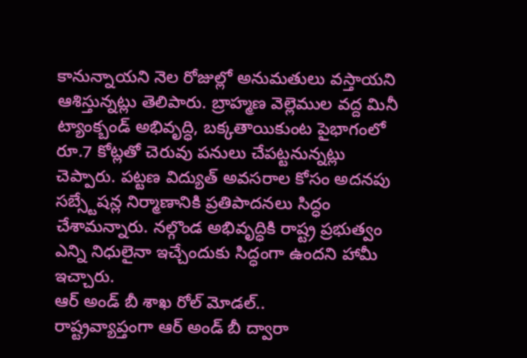కానున్నాయని నెల రోజుల్లో అనుమతులు వస్తాయని ఆశిస్తున్నట్లు తెలిపారు. బ్రాహ్మణ వెల్లెముల వద్ద మినీ ట్యాంక్బండ్ అభివృద్ధి, బక్కతాయికుంట పైభాగంలో రూ.7 కోట్లతో చెరువు పనులు చేపట్టనున్నట్లు చెప్పారు. పట్టణ విద్యుత్ అవసరాల కోసం అదనపు సబ్స్టేషన్ల నిర్మాణానికి ప్రతిపాదనలు సిద్ధం చేశామన్నారు. నల్గొండ అభివృద్ధికి రాష్ట్ర ప్రభుత్వం ఎన్ని నిధులైనా ఇచ్చేందుకు సిద్ధంగా ఉందని హామీ ఇచ్చారు.
ఆర్ అండ్ బీ శాఖ రోల్ మోడల్..
రాష్ట్రవ్యాప్తంగా ఆర్ అండ్ బీ ద్వారా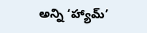అన్ని ‘హ్యామ్’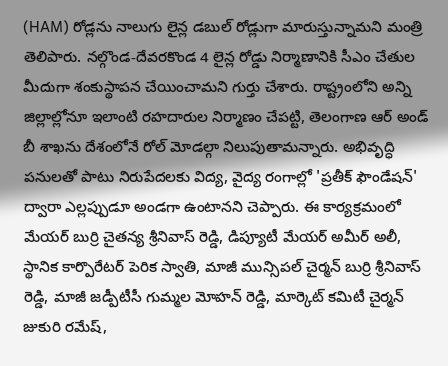(HAM) రోడ్లను నాలుగు లైన్ల డబుల్ రోడ్లుగా మారుస్తున్నామని మంత్రి తెలిపారు. నల్గొండ-దేవరకొండ 4 లైన్ల రోడ్డు నిర్మాణానికి సీఎం చేతుల మీదుగా శంకుస్థాపన చేయించామని గుర్తు చేశారు. రాష్ట్రంలోని అన్ని జిల్లాల్లోనూ ఇలాంటి రహదారుల నిర్మాణం చేపట్టి, తెలంగాణ ఆర్ అండ్ బీ శాఖను దేశంలోనే రోల్ మోడల్గా నిలుపుతామన్నారు. అభివృద్ధి పనులతో పాటు నిరుపేదలకు విద్య, వైద్య రంగాల్లో 'ప్రతీక్ ఫౌండేషన్' ద్వారా ఎల్లప్పుడూ అండగా ఉంటానని చెప్పారు. ఈ కార్యక్రమంలో మేయర్ బుర్రి చైతన్య శ్రీనివాస్ రెడ్డి, డిప్యూటీ మేయర్ అమీర్ అలీ, స్థానిక కార్పొరేటర్ పెరిక స్వాతి, మాజీ మున్సిపల్ చైర్మన్ బుర్రి శ్రీనివాస్ రెడ్డి, మాజీ జడ్పీటీసీ గుమ్మల మోహన్ రెడ్డి, మార్కెట్ కమిటీ చైర్మన్ జుకురి రమేష్,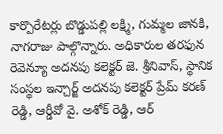కార్పొరేటర్లు బొడ్డుపల్లి లక్ష్మి, గుమ్మల జానకి, నాగరాజు పాల్గొన్నారు. అధికారుల తరఫున రెవెన్యూ అదనపు కలెక్టర్ జె. శ్రీనివాస్, స్థానిక సంస్థల ఇన్చార్జ్ అదనపు కలెక్టర్ ప్రేమ్ కరణ్ రెడ్డి, ఆర్డీవో వై. అశోక్ రెడ్డి, ఆర్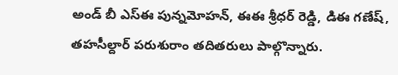అండ్ బీ ఎస్ఈ పున్నమోహన్, ఈఈ శ్రీధర్ రెడ్డి, డిఈ గణేష్, తహసీల్దార్ పరుశురాం తదితరులు పాల్గొన్నారు.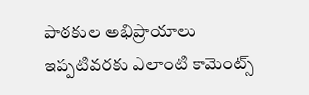పాఠకుల అభిప్రాయాలు
ఇప్పటివరకు ఎలాంటి కామెంట్స్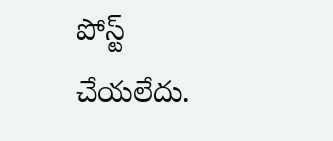పోస్ట్ చేయలేదు.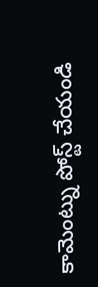కామెంట్ను పోస్ట్ చేయండి